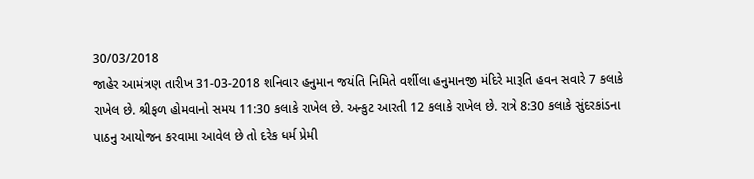30/03/2018
જાહેર આમંત્રણ તારીખ 31-03-2018 શનિવાર હનુમાન જયંતિ નિમિતે વર્શીલા હનુમાનજી મંદિરે મારૂતિ હવન સવારે 7 કલાકે રાખેલ છે. શ્રીફળ હોમવાનો સમય 11:30 કલાકે રાખેલ છે. અન્કુટ આરતી 12 કલાકે રાખેલ છે. રાત્રે 8:30 કલાકે સુંદરકાંડના પાઠનુ આયોજન કરવામા આવેલ છે તો દરેક ધર્મ પ્રેમી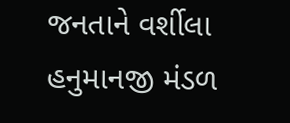જનતાને વર્શીલા હનુમાનજી મંડળ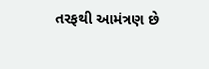તરફથી આમંત્રણ છે